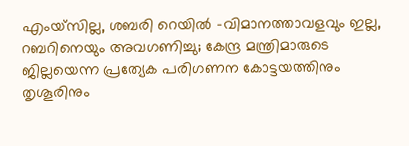എംയ്സില്ല, ശബരി റെയില്‍ -വിമാനത്താവളവും ഇല്ല, റബറിനെയും അവഗണിച്ചു; കേന്ദ്ര മന്ത്രിമാരുടെ ജില്ലയെന്ന പ്രത്യേക പരിഗണന കോട്ടയത്തിനും തൃശൂരിനും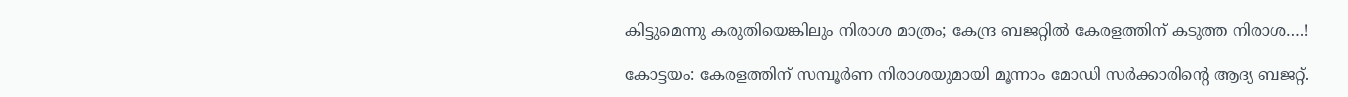കിട്ടുമെന്നു കരുതിയെങ്കിലും നിരാശ മാത്രം; കേന്ദ്ര ബജറ്റില്‍ കേരളത്തിന് കടുത്ത നിരാശ….!

കോട്ടയം: കേരളത്തിന് സമ്പൂര്‍ണ നിരാശയുമായി മൂന്നാം മോഡി സര്‍ക്കാരിന്റെ ആദ്യ ബജറ്റ്.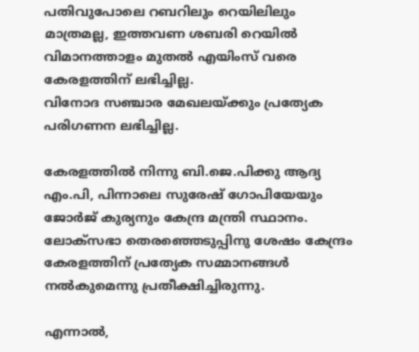പതിവുപോലെ റബറിലും റെയിലിലും മാത്രമല്ല, ഇത്തവണ ശബരി റെയില്‍ വിമാനത്താളം മുതല്‍ എയിംസ് വരെ കേരളത്തിന് ലഭിച്ചില്ല.
വിനോദ സഞ്ചാര മേഖലയ്ക്കും പ്രത്യേക പരിഗണന ലഭിച്ചില്ല.

കേരളത്തില്‍ നിന്നു ബി.ജെ.പിക്കു ആദ്യ എം.പി, പിന്നാലെ സുരേഷ് ഗോപിയേയും ജോര്‍ജ് കുര്യനും കേന്ദ്ര മന്ത്രി സ്ഥാനം. ലോക്സഭാ തെരഞ്ഞെടുപ്പിനു ശേഷം കേന്ദ്രം കേരളത്തിന് പ്രത്യേക സമ്മാനങ്ങള്‍ നല്‍കുമെന്നു പ്രതീക്ഷിച്ചിരുന്നു.

എന്നാല്‍,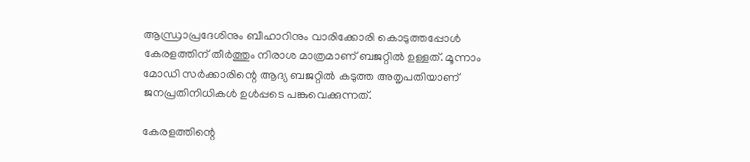ആന്ധ്രാപ്രദേശിനും ബീഹാറിനും വാരിക്കോരി കൊടുത്തപ്പോള്‍ കേരളത്തിന് തീര്‍ത്തും നിരാശ മാത്രമാണ് ബജറ്റില്‍ ഉള്ളത്. മൂന്നാം മോഡി സര്‍ക്കാരിന്റെ ആദ്യ ബജറ്റില്‍ കടുത്ത അതൃപതിയാണ് ജനപ്രതിനിധികള്‍ ഉള്‍പ്പടെ പങ്കുവെക്കുന്നത്.

കേരളത്തിന്റെ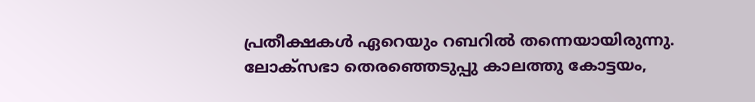പ്രതീക്ഷകള്‍ ഏറെയും റബറില്‍ തന്നെയായിരുന്നു. ലോക്‌സഭാ തെരഞ്ഞെടുപ്പു കാലത്തു കോട്ടയം,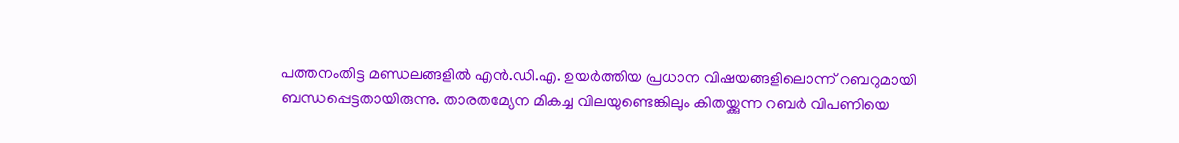പത്തനംതിട്ട മണ്ഡലങ്ങളില്‍ എന്‍.ഡി.എ. ഉയര്‍ത്തിയ പ്രധാന വിഷയങ്ങളിലൊന്ന് റബറുമായി ബന്ധപ്പെട്ടതായിരുന്നു. താരതമ്യേന മികച്ച വിലയുണ്ടെങ്കിലും കിതയ്ക്കുന്ന റബര്‍ വിപണിയെ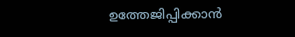ഉത്തേജിപ്പിക്കാന്‍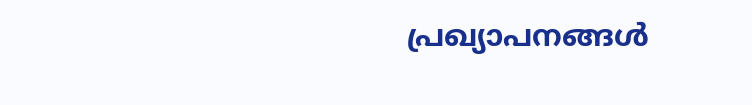പ്രഖ്യാപനങ്ങള്‍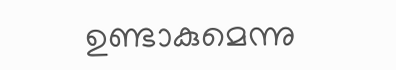ഉണ്ടാകുമെന്നു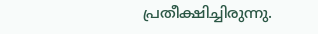പ്രതീക്ഷിച്ചിരുന്നു.